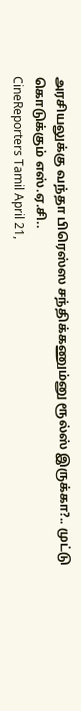அரசியலுக்கு வந்தா பிரெஸ்ஸ சந்திக்கணும்னு ரூல்ஸ் இருக்கா?.. முட்டு கொடுக்கும் எஸ்.ஏ.சி..
CineReporters Tamil April 21,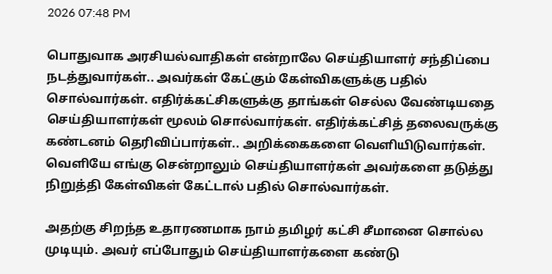2026 07:48 PM

பொதுவாக அரசியல்வாதிகள் என்றாலே செய்தியாளர் சந்திப்பை நடத்துவார்கள்.. அவர்கள் கேட்கும் கேள்விகளுக்கு பதில் சொல்வார்கள். எதிர்க்கட்சிகளுக்கு தாங்கள் செல்ல வேண்டியதை செய்தியாளர்கள் மூலம் சொல்வார்கள். எதிர்க்கட்சித் தலைவருக்கு கண்டனம் தெரிவிப்பார்கள்.. அறிக்கைகளை வெளியிடுவார்கள். வெளியே எங்கு சென்றாலும் செய்தியாளர்கள் அவர்களை தடுத்து நிறுத்தி கேள்விகள் கேட்டால் பதில் சொல்வார்கள்.

அதற்கு சிறந்த உதாரணமாக நாம் தமிழர் கட்சி சீமானை சொல்ல முடியும். அவர் எப்போதும் செய்தியாளர்களை கண்டு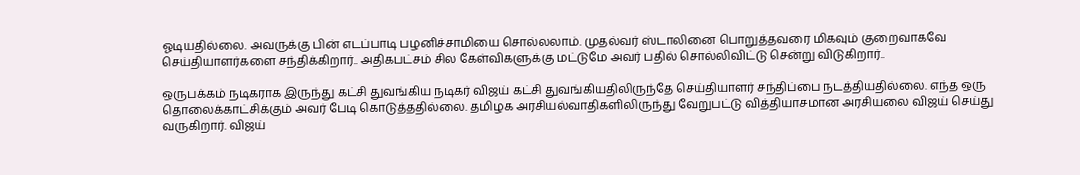ஓடியதில்லை. அவருக்கு பின் எடப்பாடி பழனிச்சாமியை சொல்லலாம். முதல்வர் ஸ்டாலினை பொறுத்தவரை மிகவும் குறைவாகவே செய்தியாளர்களை சந்திக்கிறார்.. அதிகபட்சம் சில கேள்விகளுக்கு மட்டுமே அவர் பதில் சொல்லிவிட்டு சென்று விடுகிறார்..

ஒருபக்கம் நடிகராக இருந்து கட்சி துவங்கிய நடிகர் விஜய் கட்சி துவங்கியதிலிருந்தே செய்தியாளர் சந்திப்பை நடத்தியதில்லை. எந்த ஒரு தொலைக்காட்சிக்கும் அவர் பேடி கொடுத்ததில்லை. தமிழக அரசியல்வாதிகளிலிருந்து வேறுபட்டு வித்தியாசமான அரசியலை விஜய் செய்து வருகிறார். விஜய்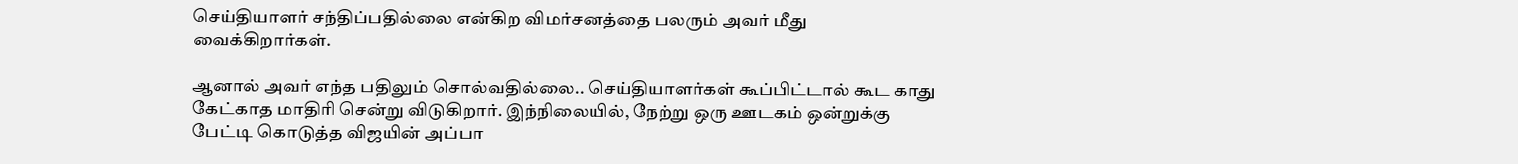செய்தியாளர் சந்திப்பதில்லை என்கிற விமர்சனத்தை பலரும் அவர் மீது வைக்கிறார்கள்.

ஆனால் அவர் எந்த பதிலும் சொல்வதில்லை.. செய்தியாளர்கள் கூப்பிட்டால் கூட காது கேட்காத மாதிரி சென்று விடுகிறார். இந்நிலையில், நேற்று ஒரு ஊடகம் ஒன்றுக்கு பேட்டி கொடுத்த விஜயின் அப்பா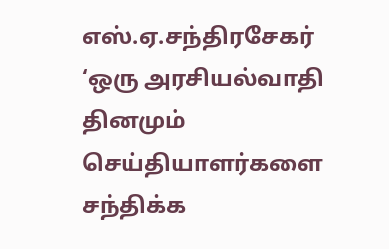எஸ்.ஏ.சந்திரசேகர் ‘ஒரு அரசியல்வாதி தினமும் செய்தியாளர்களை சந்திக்க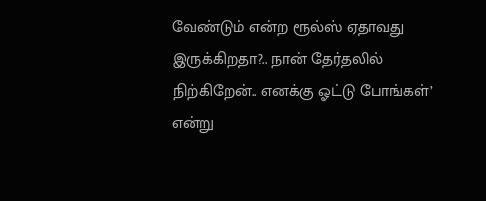வேண்டும் என்ற ரூல்ஸ் ஏதாவது இருக்கிறதா?.. நான் தேர்தலில் நிற்கிறேன்.. எனக்கு ஓட்டு போங்கள்’ என்று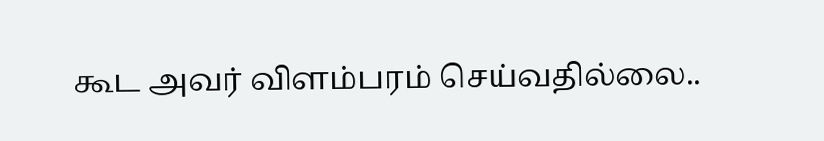கூட அவர் விளம்பரம் செய்வதில்லை..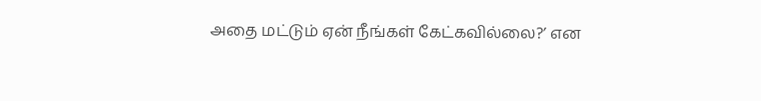அதை மட்டும் ஏன் நீங்கள் கேட்கவில்லை?’ என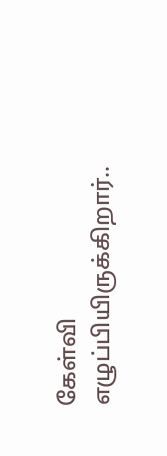கேள்வி எழுப்பியிருக்கிறார்..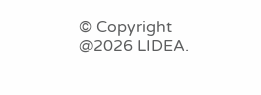© Copyright @2026 LIDEA.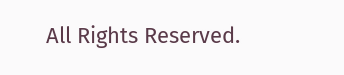All Rights Reserved.